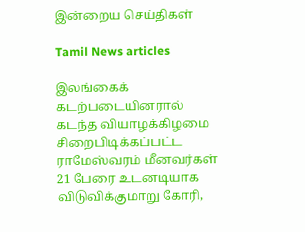இன்றைய செய்திகள்

Tamil News articles

இலங்கைக் கடற்படையினரால் கடந்த வியாழக்கிழமை சிறைபிடிக்கப்பட்ட ராமேஸ்வரம் மீனவர்கள் 21 பேரை உடனடியாக விடுவிக்குமாறு கோரி,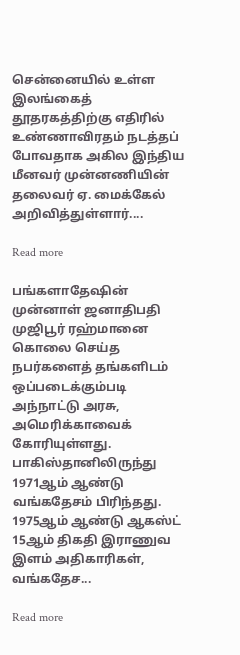சென்னையில் உள்ள இலங்கைத் தூதரகத்திற்கு எதிரில் உண்ணாவிரதம் நடத்தப் போவதாக அகில இந்திய மீனவர் முன்னணியின் தலைவர் ஏ. மைக்கேல் அறிவித்துள்ளார்....

Read more

பங்களாதேஷின் முன்னாள் ஜனாதிபதி முஜிபூர் ரஹ்மானை கொலை செய்த நபர்களைத் தங்களிடம் ஒப்படைக்கும்படி அந்நாட்டு அரசு, அமெரிக்காவைக் கோரியுள்ளது. பாகிஸ்தானிலிருந்து 1971ஆம் ஆண்டு வங்கதேசம் பிரிந்தது. 1975ஆம் ஆண்டு ஆகஸ்ட் 15ஆம் திகதி இராணுவ இளம் அதிகாரிகள், வங்கதேச...

Read more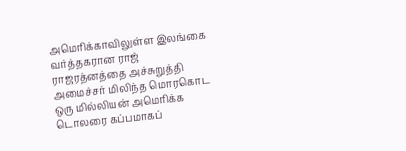அமெரிக்காவிலுள்ள இலங்கை வர்த்தகரான ராஜ் ராஜரத்னத்தை அச்சுறுத்தி அமைச்சர் மிலிந்த மொரகொட ஒரு மில்லியன் அமெரிக்க டொலரை கப்பமாகப்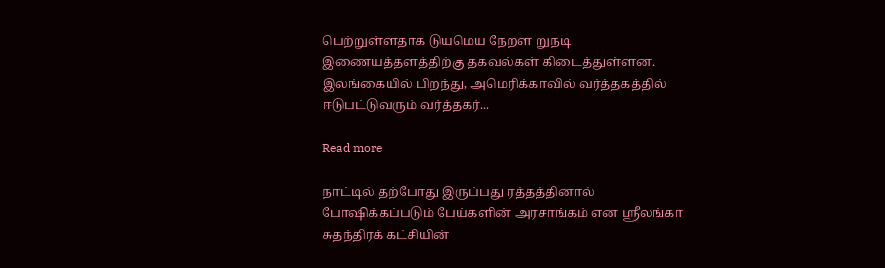பெற்றுள்ளதாக டுயமெய நேறள றுநடி இணையத்தளத்திற்கு தகவல்கள் கிடைத்துள்ளன. இலங்கையில் பிறந்து, அமெரிக்காவில் வர்த்தகத்தில் ஈடுபட்டுவரும் வர்த்தகர்...

Read more

நாட்டில் தற்போது இருப்பது ரத்தத்தினால் போஷிக்கப்படும் பேய்களின் அரசாங்கம் என ஸ்ரீலங்கா சுதந்திரக் கட்சியின்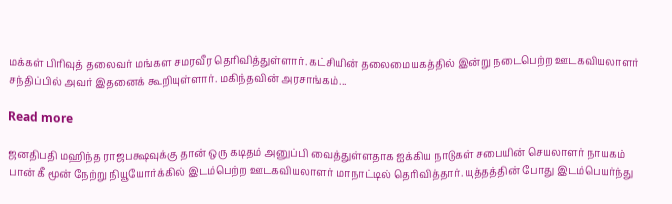மக்கள் பிரிவுத் தலைவர் மங்கள சமரவீர தெரிவித்துள்ளார். கட்சியின் தலைமையகத்தில் இன்று நடைபெற்ற ஊடகவியலாளர் சந்திப்பில் அவர் இதனைக் கூறியுள்ளார். மகிந்தவின் அரசாங்கம்...

Read more

ஜனதிபதி மஹிந்த ராஜபக்ஷவுக்கு தான் ஒரு கடிதம் அனுப்பி வைத்துள்ளதாக ஐக்கிய நாடுகள் சபையின் செயலாளர் நாயகம் பான் கீ மூன் நேற்று நியூயோர்க்கில் இடம்பெற்ற ஊடகவியலாளர் மாநாட்டில் தெரிவித்தார். யுத்தத்தின் போது இடம்பெயர்ந்து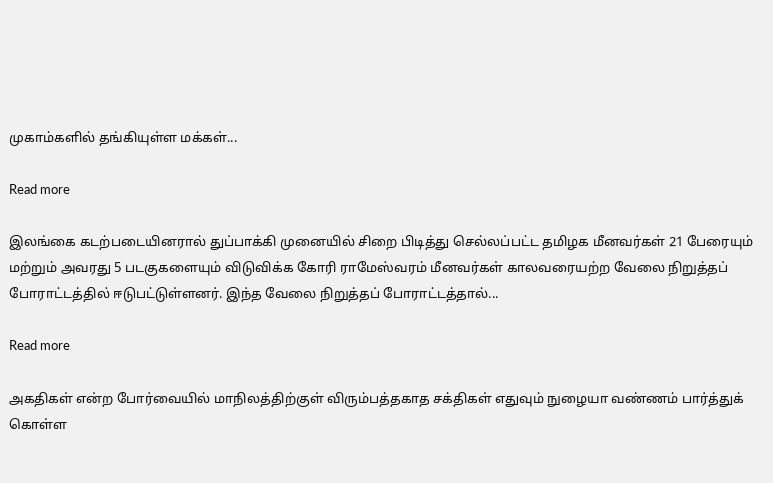முகாம்களில் தங்கியுள்ள மக்கள்...

Read more

இல‌ங்கை கட‌ற்படை‌யினரா‌ல் து‌ப்பா‌க்‌கி முனை‌யி‌ல் ‌சிறை ‌பிடி‌த்து செ‌ல்ல‌ப்ப‌ட்ட த‌மிழக ‌மீனவ‌ர்க‌ள் 21 பேரையு‌ம் ம‌ற்று‌ம் அவரது 5 படகுகளையு‌ம் ‌விடு‌‌வி‌க்க கோ‌ரி ராமே‌ஸ்வர‌ம் ‌மீனவ‌ர்க‌ள் காலவரைய‌ற்ற வேலை ‌நிறு‌த்த‌ப் போ‌ரா‌ட்ட‌த்‌தில‌் ஈடுப‌ட்டு‌ள்ளன‌ர். இ‌ந்த வேலை ‌நிறு‌த்த‌‌ப் போரா‌ட்ட‌த்‌தா‌ல்...

Read more

அகதிகள் என்ற போர்வையில் மாநிலத்திற்குள் விரும்பத்தகாத சக்திகள் எதுவும் நுழையா வண்ணம் பார்த்துக் கொள்ள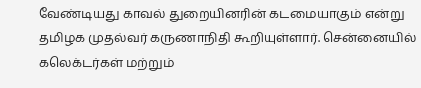வேண்டியது காவல் துறையினரின் கடமையாகும் என்று தமிழக முதல்வர் கருணாநிதி கூறியுள்ளார். சென்னையில் கலெக்டர்கள் மற்றும்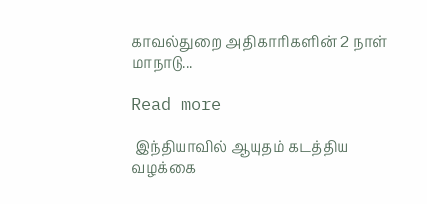காவல்துறை அதிகாரிகளின் 2 நாள் மாநாடு...

Read more

 இந்தியாவில் ஆயுதம் கடத்திய வழக்கை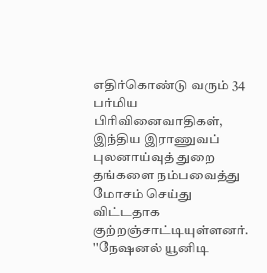எதிர்கொண்டு வரும் 34 பர்மிய பிரிவினைவாதிகள், இந்திய இராணுவப் புலனாய்வுத் துறை தங்களை நம்பவைத்து மோசம் செய்து விட்டதாக குற்றஞ்சாட்டியுள்ளனர். ''நேஷனல் யூனிடி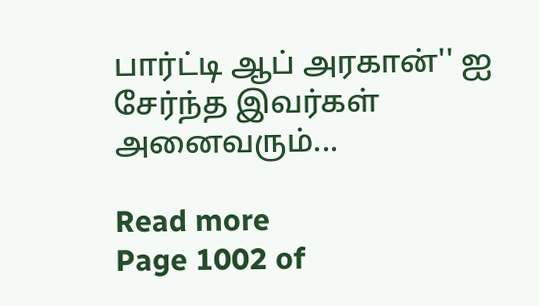பார்ட்டி ஆப் அரகான்'' ஐ சேர்ந்த இவர்கள் அனைவரும்...

Read more
Page 1002 of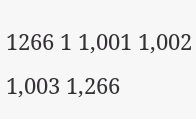1266 1 1,001 1,002 1,003 1,266